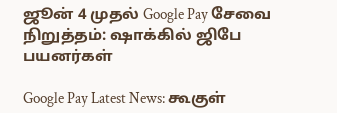ஜூன் 4 முதல் Google Pay சேவை நிறுத்தம்: ஷாக்கில் ஜிபே பயனர்கள்

Google Pay Latest News: கூகுள்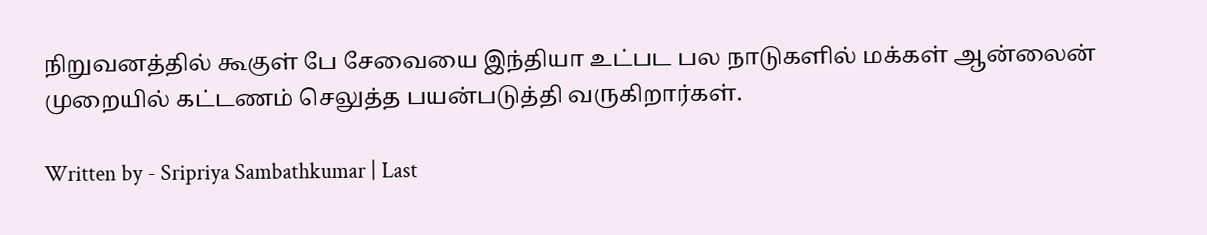நிறுவனத்தில் கூகுள் பே சேவையை இந்தியா உட்பட பல நாடுகளில் மக்கள் ஆன்லைன் முறையில் கட்டணம் செலுத்த பயன்படுத்தி வருகிறார்கள்.

Written by - Sripriya Sambathkumar | Last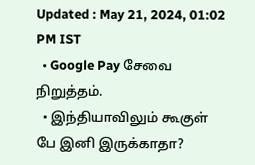Updated : May 21, 2024, 01:02 PM IST
  • Google Pay சேவை நிறுத்தம்.
  • இந்தியாவிலும் கூகுள் பே இனி இருக்காதா?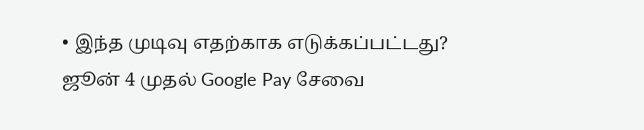• இந்த முடிவு எதற்காக எடுக்கப்பட்டது?
ஜூன் 4 முதல் Google Pay சேவை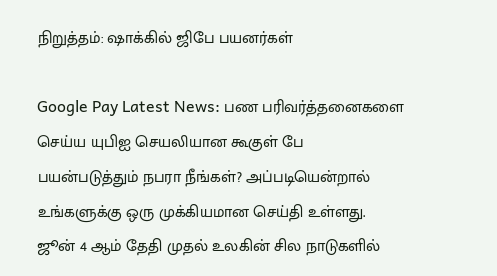நிறுத்தம்: ஷாக்கில் ஜிபே பயனர்கள்

Google Pay Latest News: பண பரிவர்த்தனைகளை செய்ய யுபிஐ செயலியான கூகுள் பே பயன்படுத்தும் நபரா நீங்கள்? அப்படியென்றால் உங்களுக்கு ஒரு முக்கியமான செய்தி உள்ளது. ஜூன் 4 ஆம் தேதி முதல் உலகின் சில நாடுகளில்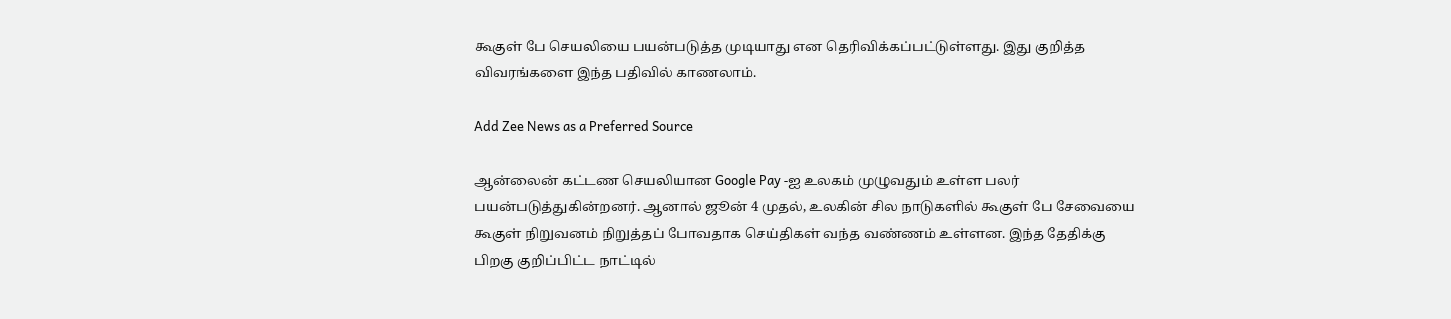கூகுள் பே செயலியை பயன்படுத்த முடியாது என தெரிவிக்கப்பட்டுள்ளது. இது குறித்த விவரங்களை இந்த பதிவில் காணலாம்.

Add Zee News as a Preferred Source

ஆன்லைன் கட்டண செயலியான Google Pay -ஐ உலகம் முழுவதும் உள்ள பலர் பயன்படுத்துகின்றனர். ஆனால் ஜூன் 4 முதல், உலகின் சில நாடுகளில் கூகுள் பே சேவையை கூகுள் நிறுவனம் நிறுத்தப் போவதாக செய்திகள் வந்த வண்ணம் உள்ளன. இந்த தேதிக்கு பிறகு குறிப்பிட்ட நாட்டில்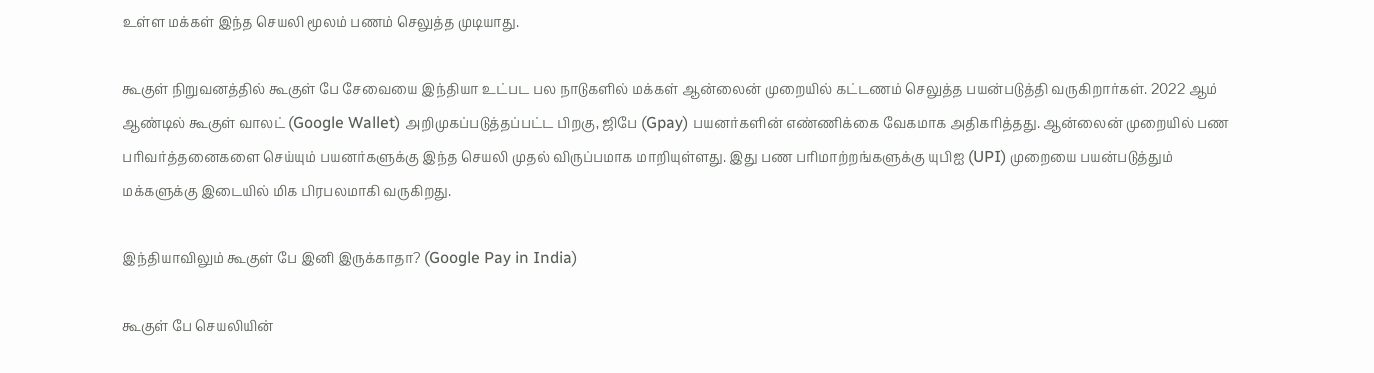உள்ள மக்கள் இந்த செயலி மூலம் பணம் செலுத்த முடியாது.

கூகுள் நிறுவனத்தில் கூகுள் பே சேவையை இந்தியா உட்பட பல நாடுகளில் மக்கள் ஆன்லைன் முறையில் கட்டணம் செலுத்த பயன்படுத்தி வருகிறார்கள். 2022 ஆம் ஆண்டில் கூகுள் வாலட் (Google Wallet) அறிமுகப்படுத்தப்பட்ட பிறகு, ஜிபே (Gpay) பயனர்களின் எண்ணிக்கை வேகமாக அதிகரித்தது. ஆன்லைன் முறையில் பண பரிவர்த்தனைகளை செய்யும் பயனர்களுக்கு இந்த செயலி முதல் விருப்பமாக மாறியுள்ளது. இது பண பரிமாற்றங்களுக்கு யுபிஐ (UPI) முறையை பயன்படுத்தும் மக்களுக்கு இடையில் மிக பிரபலமாகி வருகிறது.

இந்தியாவிலும் கூகுள் பே இனி இருக்காதா? (Google Pay in India)

கூகுள் பே செயலியின்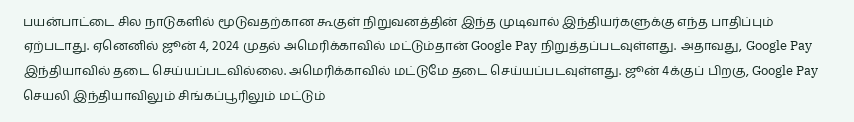பயன்பாட்டை சில நாடுகளில் மூடுவதற்கான கூகுள் நிறுவனத்தின் இந்த முடிவால் இந்தியர்களுக்கு எந்த பாதிப்பும் ஏற்படாது. ஏனெனில் ஜூன் 4, 2024 முதல் அமெரிக்காவில் மட்டும்தான் Google Pay நிறுத்தப்படவுள்ளது. அதாவது, Google Pay இந்தியாவில் தடை செய்யப்படவில்லை. அமெரிக்காவில் மட்டுமே தடை செய்யப்படவுள்ளது. ஜூன் 4க்குப் பிறகு, Google Pay செயலி இந்தியாவிலும் சிங்கப்பூரிலும் மட்டும்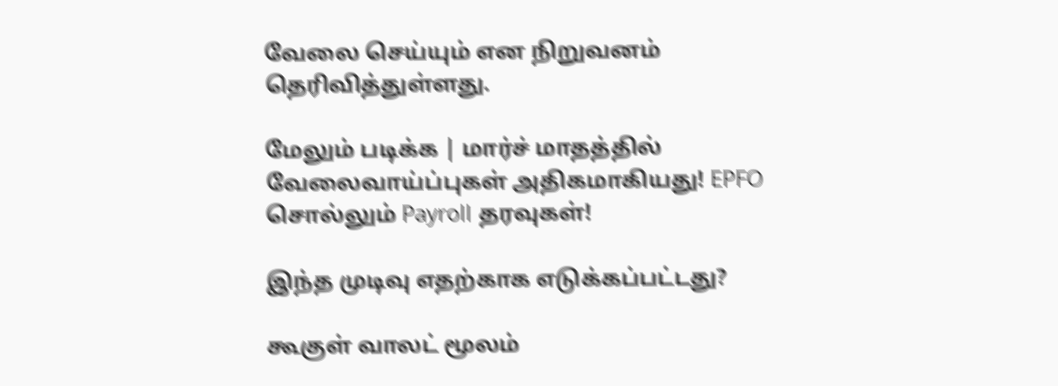வேலை செய்யும் என நிறுவனம் தெரிவித்துள்ளது.

மேலும் படிக்க | மார்ச் மாதத்தில் வேலைவாய்ப்புகள் அதிகமாகியது! EPFO சொல்லும் Payroll தரவுகள்!

இந்த முடிவு எதற்காக எடுக்கப்பட்டது?

கூகுள் வாலட் மூலம்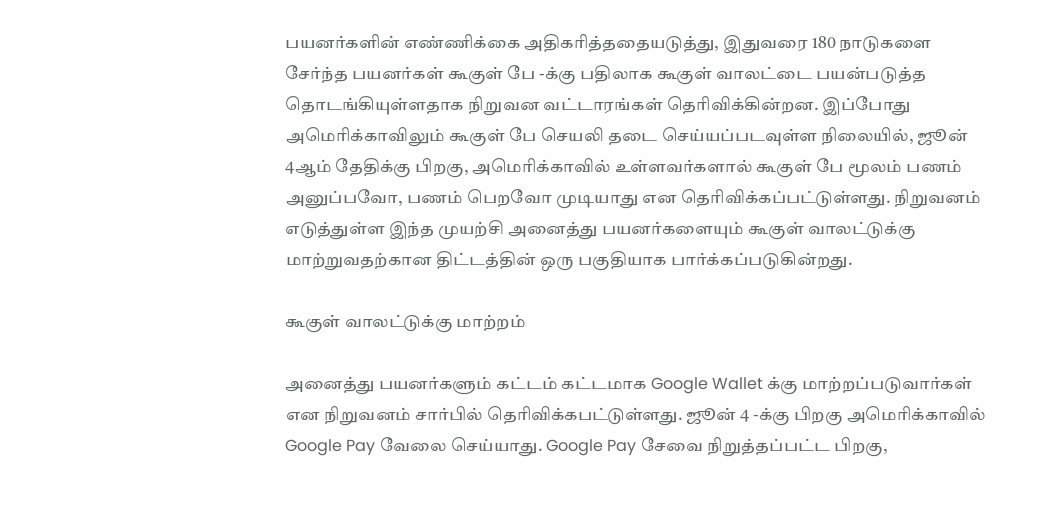பயனர்களின் எண்ணிக்கை அதிகரித்ததையடுத்து, இதுவரை 180 நாடுகளை சேர்ந்த பயனர்கள் கூகுள் பே -க்கு பதிலாக கூகுள் வாலட்டை பயன்படுத்த தொடங்கியுள்ளதாக நிறுவன வட்டாரங்கள் தெரிவிக்கின்றன. இப்போது அமெரிக்காவிலும் கூகுள் பே செயலி தடை செய்யப்படவுள்ள நிலையில், ஜூன் 4ஆம் தேதிக்கு பிறகு, அமெரிக்காவில் உள்ளவர்களால் கூகுள் பே மூலம் பணம் அனுப்பவோ, பணம் பெறவோ முடியாது என தெரிவிக்கப்பட்டுள்ளது. நிறுவனம் எடுத்துள்ள இந்த முயற்சி அனைத்து பயனர்களையும் கூகுள் வாலட்டுக்கு மாற்றுவதற்கான திட்டத்தின் ஒரு பகுதியாக பார்க்கப்படுகின்றது.

கூகுள் வாலட்டுக்கு மாற்றம்

அனைத்து பயனர்களும் கட்டம் கட்டமாக Google Wallet க்கு மாற்றப்படுவார்கள் என நிறுவனம் சார்பில் தெரிவிக்கபட்டுள்ளது. ஜூன் 4 -க்கு பிறகு அமெரிக்காவில் Google Pay வேலை செய்யாது. Google Pay சேவை நிறுத்தப்பட்ட பிறகு,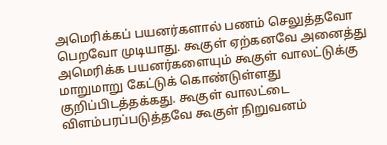அமெரிக்கப் பயனர்களால் பணம் செலுத்தவோ பெறவோ முடியாது. கூகுள் ஏற்கனவே அனைத்து அமெரிக்க பயனர்களையும் கூகுள் வாலட்டுக்கு மாறுமாறு கேட்டுக் கொண்டுள்ளது குறிப்பிடத்தக்கது. கூகுள் வாலட்டை விளம்பரப்படுத்தவே கூகுள் நிறுவனம்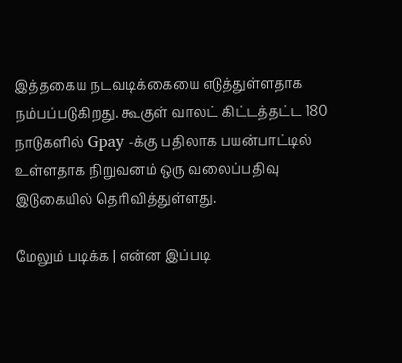இத்தகைய நடவடிக்கையை எடுத்துள்ளதாக நம்பப்படுகிறது. கூகுள் வாலட் கிட்டத்தட்ட 180 நாடுகளில் Gpay -க்கு பதிலாக பயன்பாட்டில்  உள்ளதாக நிறுவனம் ஒரு வலைப்பதிவு இடுகையில் தெரிவித்துள்ளது.

மேலும் படிக்க | என்ன இப்படி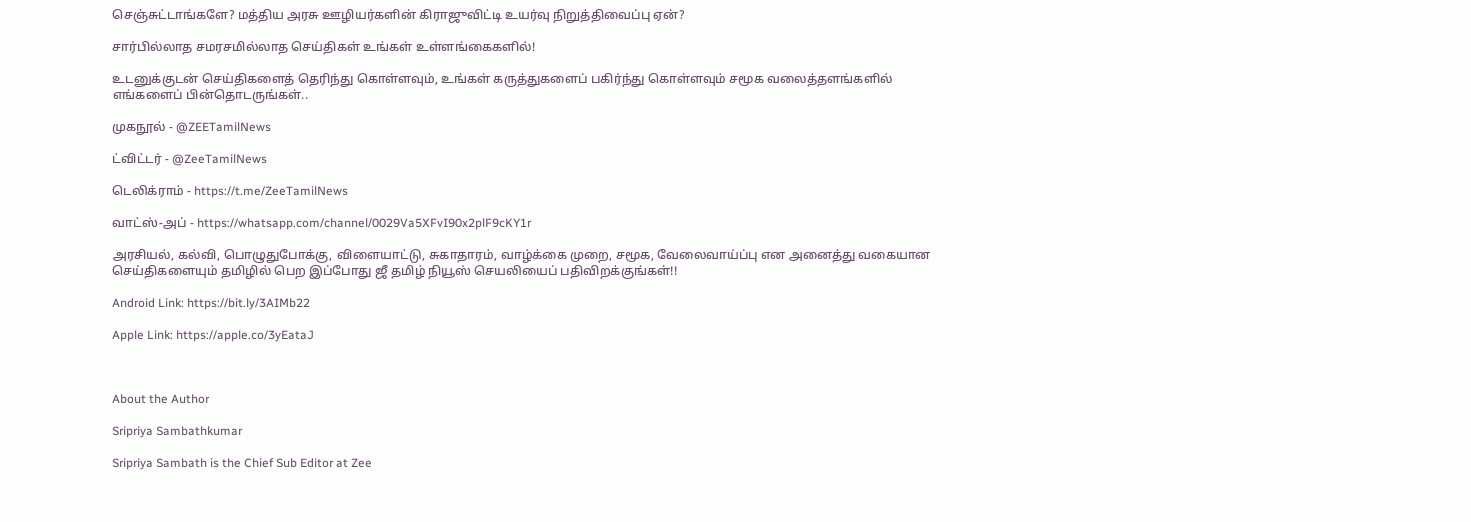செஞ்சுட்டாங்களே? மத்திய அரசு ஊழியர்களின் கிராஜுவிட்டி உயர்வு நிறுத்திவைப்பு ஏன்?

சார்பில்லாத சமரசமில்லாத செய்திகள் உங்கள் உள்ளங்கைகளில்!

உடனுக்குடன் செய்திகளைத் தெரிந்து கொள்ளவும், உங்கள் கருத்துகளைப் பகிர்ந்து கொள்ளவும் சமூக வலைத்தளங்களில் எங்களைப் பின்தொடருங்கள்..

முகநூல் - @ZEETamilNews

ட்விட்டர் - @ZeeTamilNews

டெலிக்ராம் - https://t.me/ZeeTamilNews

வாட்ஸ்-அப் - https://whatsapp.com/channel/0029Va5XFvI90x2plF9cKY1r

அரசியல், கல்வி, பொழுதுபோக்கு, விளையாட்டு, சுகாதாரம், வாழ்க்கை முறை, சமூக, வேலைவாய்ப்பு என அனைத்து வகையான செய்திகளையும் தமிழில் பெற இப்போது ஜீ தமிழ் நியூஸ் செயலியைப் பதிவிறக்குங்கள்!!

Android Link: https://bit.ly/3AIMb22

Apple Link: https://apple.co/3yEataJ



About the Author

Sripriya Sambathkumar

Sripriya Sambath is the Chief Sub Editor at Zee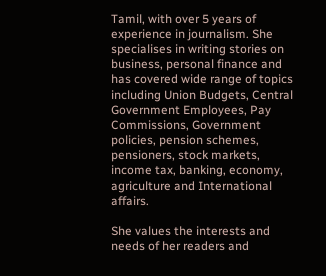Tamil, with over 5 years of experience in journalism. She specialises in writing stories on business, personal finance and has covered wide range of topics including Union Budgets, Central Government Employees, Pay Commissions, Government policies, pension schemes, pensioners, stock markets, income tax, banking, economy, agriculture and International affairs.

She values the interests and needs of her readers and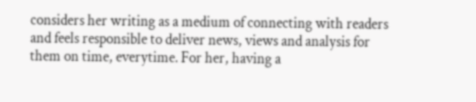considers her writing as a medium of connecting with readers and feels responsible to deliver news, views and analysis for them on time, everytime. For her, having a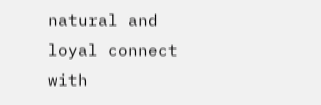natural and loyal connect with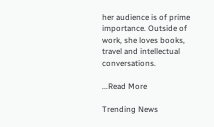her audience is of prime importance. Outside of work, she loves books, travel and intellectual conversations.

...Read More

Trending News